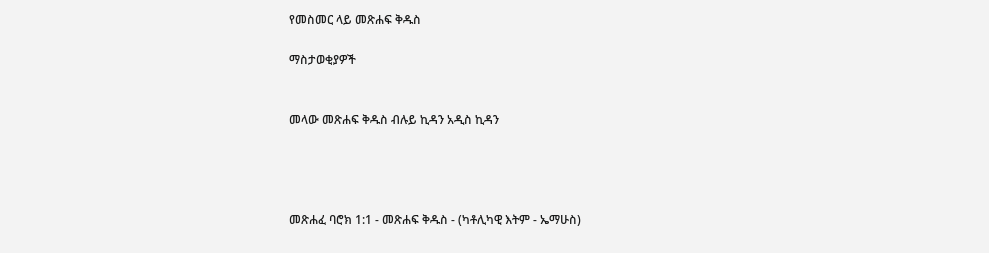የመስመር ላይ መጽሐፍ ቅዱስ

ማስታወቂያዎች


መላው መጽሐፍ ቅዱስ ብሉይ ኪዳን አዲስ ኪዳን




መጽሐፈ ባሮክ 1:1 - መጽሐፍ ቅዱስ - (ካቶሊካዊ እትም - ኤማሁስ)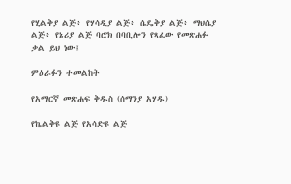የሂልቅያ ልጅ፥ የሃሳዲያ ልጅ፥ ሴዴቅያ ልጅ፥ ማህሴያ ልጅ፥ የኔሪያ ልጅ ባሮክ በባቢሎን የጻፈው የመጽሐፉ ቃል ይህ ነው፤

ምዕራፉን ተመልከት

የአማርኛ መጽሐፍ ቅዱስ (ሰማንያ አሃዱ)

የኬልቅዩ ልጅ የአሳድዩ ልጅ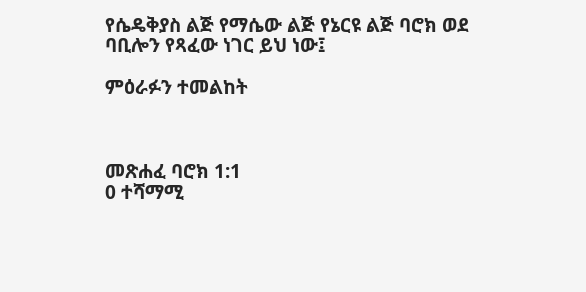የሴዴቅያስ ልጅ የማሴው ልጅ የኔርዩ ልጅ ባሮክ ወደ ባቢሎን የጻፈው ነገር ይህ ነው፤

ምዕራፉን ተመልከት



መጽሐፈ ባሮክ 1:1
0 ተሻማሚ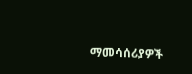ማመሳሰሪያዎች